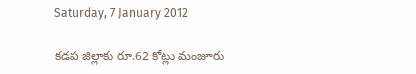Saturday, 7 January 2012

కడప జిల్లాకు రూ.62 కోట్లు మంజూరు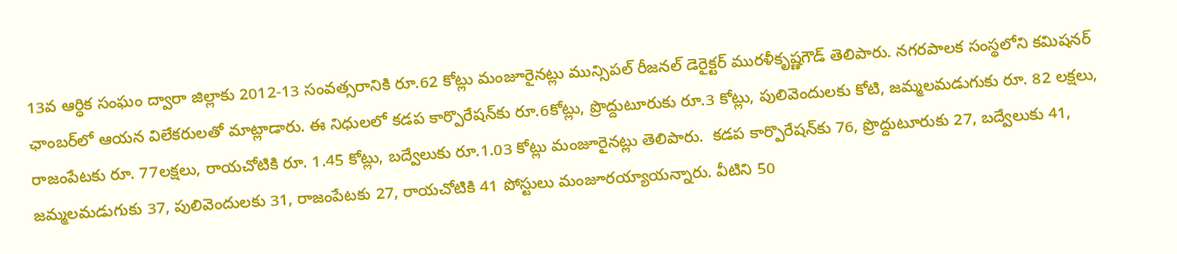13వ ఆర్ధిక సంఘం ద్వారా జిల్లాకు 2012-13 సంవత్సరానికి రూ.62 కోట్లు మంజూరైనట్లు మున్సిపల్ రీజనల్ డెరైక్టర్ మురళీకృష్ణగౌడ్ తెలిపారు. నగరపాలక సంస్థలోని కమిషనర్ ఛాంబర్‌లో ఆయన విలేకరులతో మాట్లాడారు. ఈ నిధులలో కడప కార్పొరేషన్‌కు రూ.6కోట్లు, ప్రొద్దుటూరుకు రూ.3 కోట్లు, పులివెందులకు కోటి, జమ్మలమడుగుకు రూ. 82 లక్షలు, రాజంపేటకు రూ. 77లక్షలు, రాయచోటికి రూ. 1.45 కోట్లు, బద్వేలుకు రూ.1.03 కోట్లు మంజూరైనట్లు తెలిపారు.  కడప కార్పొరేషన్‌కు 76, ప్రొద్దుటూరుకు 27, బద్వేలుకు 41, జమ్మలమడుగుకు 37, పులివెందులకు 31, రాజంపేటకు 27, రాయచోటికి 41 పోస్టులు మంజూరయ్యాయన్నారు. వీటిని 50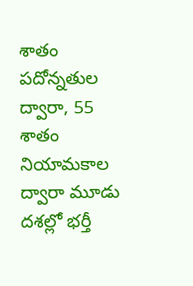శాతం పదోన్నతుల ద్వారా, 55 శాతం నియామకాల ద్వారా మూడు దశల్లో భర్తీ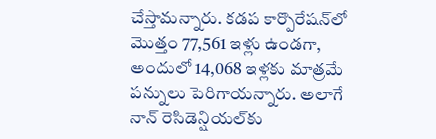చేస్తామన్నారు. కడప కార్పొరేషన్‌లో మొత్తం 77,561 ఇళ్లు ఉండగా, అందులో 14,068 ఇళ్లకు మాత్రమే పన్నులు పెరిగాయన్నారు. అలాగే నాన్ రెసిడెన్షియల్‌కు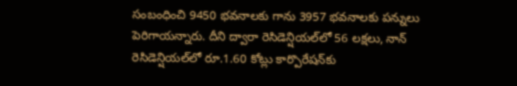సంబంధించి 9450 భవనాలకు గాను 3957 భవనాలకు పన్నులు పెరిగాయన్నారు. దీని ద్వారా రెసిడెన్షియల్‌లో 56 లక్షలు, నాన్ రెసిడెన్షియల్‌లో రూ.1.60 కోట్లు కార్పొరేషన్‌కు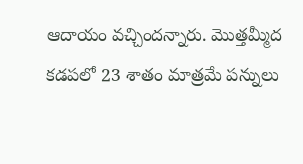ఆదాయం వచ్చిందన్నారు. మొత్తమ్మీద కడపలో 23 శాతం మాత్రమే పన్నులు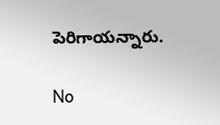పెరిగాయన్నారు.

No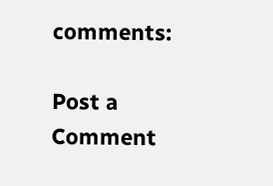comments:

Post a Comment